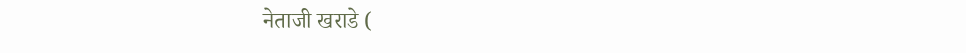नेताजी खराडे (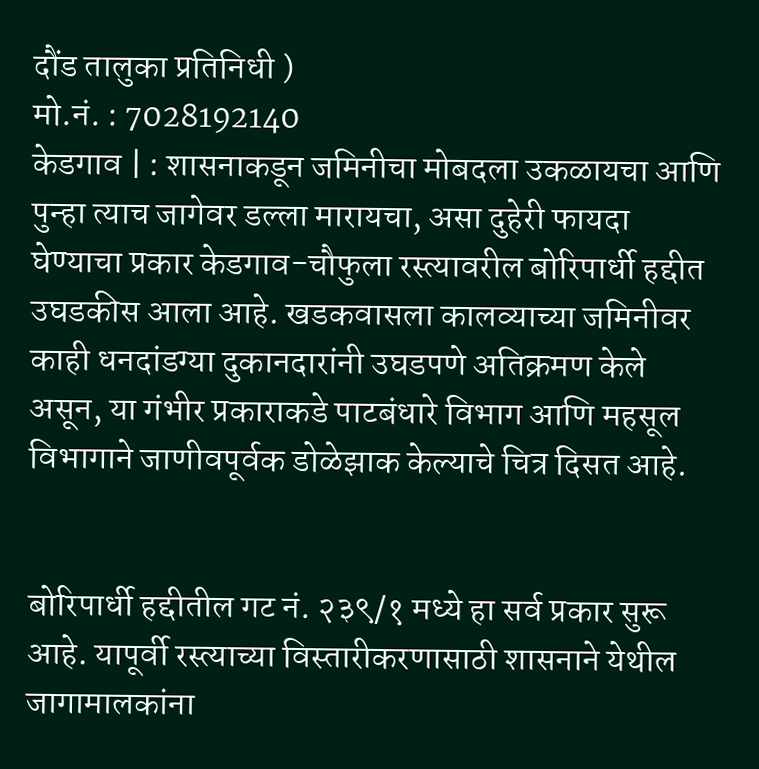दौंड तालुका प्रतिनिधी )
मो.नं. : 7028192140
केडगाव | : शासनाकडून जमिनीचा मोबदला उकळायचा आणि पुन्हा त्याच जागेवर डल्ला मारायचा, असा दुहेरी फायदा घेण्याचा प्रकार केडगाव-चौफुला रस्त्यावरील बोरिपार्धी हद्दीत उघडकीस आला आहे. खडकवासला कालव्याच्या जमिनीवर काही धनदांडग्या दुकानदारांनी उघडपणे अतिक्रमण केले असून, या गंभीर प्रकाराकडे पाटबंधारे विभाग आणि महसूल विभागाने जाणीवपूर्वक डोळेझाक केल्याचे चित्र दिसत आहे.


बोरिपार्धी हद्दीतील गट नं. २३९/१ मध्ये हा सर्व प्रकार सुरू आहे. यापूर्वी रस्त्याच्या विस्तारीकरणासाठी शासनाने येथील जागामालकांना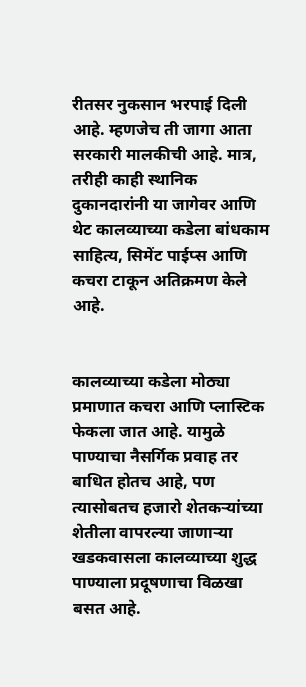रीतसर नुकसान भरपाई दिली आहे. म्हणजेच ती जागा आता सरकारी मालकीची आहे. मात्र, तरीही काही स्थानिक दुकानदारांनी या जागेवर आणि थेट कालव्याच्या कडेला बांधकाम साहित्य, सिमेंट पाईप्स आणि कचरा टाकून अतिक्रमण केले आहे.


कालव्याच्या कडेला मोठ्या प्रमाणात कचरा आणि प्लास्टिक फेकला जात आहे. यामुळे पाण्याचा नैसर्गिक प्रवाह तर बाधित होतच आहे, पण त्यासोबतच हजारो शेतकऱ्यांच्या शेतीला वापरल्या जाणाऱ्या खडकवासला कालव्याच्या शुद्ध पाण्याला प्रदूषणाचा विळखा बसत आहे.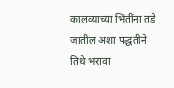कालव्याच्या भिंतींना तडे जातील अशा पद्धतीने तिथे भरावा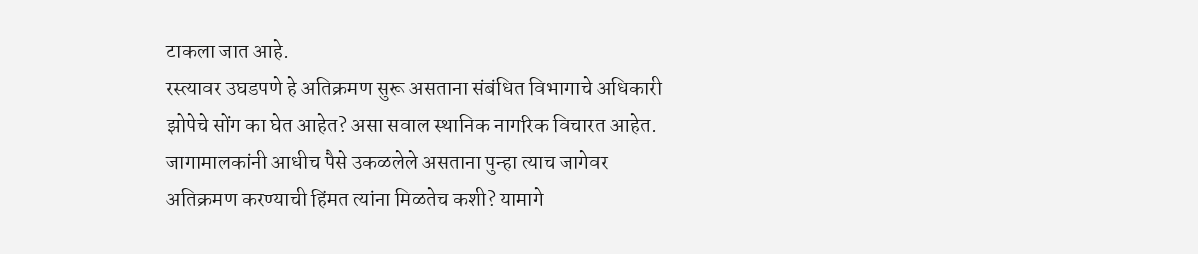टाकला जात आहे.
रस्त्यावर उघडपणे हे अतिक्रमण सुरू असताना संबंधित विभागाचे अधिकारी झोपेचे सोंग का घेत आहेत? असा सवाल स्थानिक नागरिक विचारत आहेत. जागामालकांनी आधीच पैसे उकळलेले असताना पुन्हा त्याच जागेवर अतिक्रमण करण्याची हिंमत त्यांना मिळतेच कशी? यामागे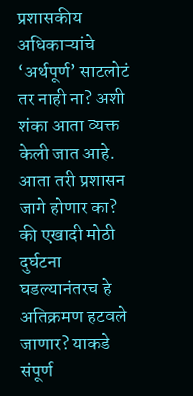प्रशासकीय अधिकाऱ्यांचे ‘अर्थपूर्ण’ साटलोटं तर नाही ना? अशी शंका आता व्यक्त केली जात आहे.
आता तरी प्रशासन जागे होणार का? की एखादी मोठी दुर्घटना घडल्यानंतरच हे अतिक्रमण हटवले जाणार? याकडे संपूर्ण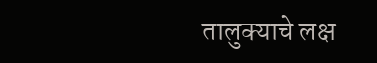तालुक्याचे लक्ष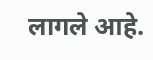लागले आहे.